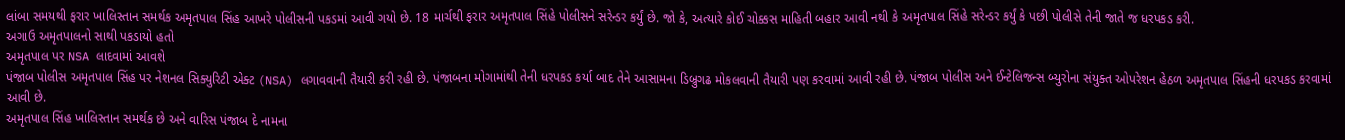લાંબા સમયથી ફરાર ખાલિસ્તાન સમર્થક અમૃતપાલ સિંહ આખરે પોલીસની પકડમાં આવી ગયો છે. 18 માર્ચથી ફરાર અમૃતપાલ સિંહે પોલીસને સરેન્ડર કર્યું છે. જો કે, અત્યારે કોઈ ચોક્કસ માહિતી બહાર આવી નથી કે અમૃતપાલ સિંહે સરેન્ડર કર્યું કે પછી પોલીસે તેની જાતે જ ધરપકડ કરી.
અગાઉ અમૃતપાલનો સાથી પકડાયો હતો
અમૃતપાલ પર NSA લાદવામાં આવશે
પંજાબ પોલીસ અમૃતપાલ સિંહ પર નેશનલ સિક્યુરિટી એક્ટ (NSA) લગાવવાની તૈયારી કરી રહી છે. પંજાબના મોગામાંથી તેની ધરપકડ કર્યા બાદ તેને આસામના ડિબ્રુગઢ મોકલવાની તૈયારી પણ કરવામાં આવી રહી છે. પંજાબ પોલીસ અને ઈન્ટેલિજન્સ બ્યુરોના સંયુક્ત ઓપરેશન હેઠળ અમૃતપાલ સિંહની ધરપકડ કરવામાં આવી છે.
અમૃતપાલ સિંહ ખાલિસ્તાન સમર્થક છે અને વારિસ પંજાબ દે નામના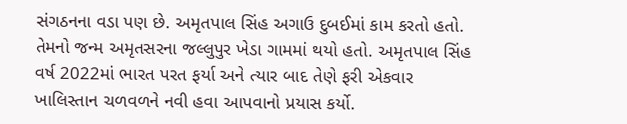સંગઠનના વડા પણ છે. અમૃતપાલ સિંહ અગાઉ દુબઈમાં કામ કરતો હતો. તેમનો જન્મ અમૃતસરના જલ્લુપુર ખેડા ગામમાં થયો હતો. અમૃતપાલ સિંહ વર્ષ 2022માં ભારત પરત ફર્યા અને ત્યાર બાદ તેણે ફરી એકવાર ખાલિસ્તાન ચળવળને નવી હવા આપવાનો પ્રયાસ કર્યો.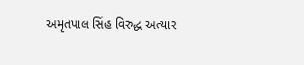અમૃતપાલ સિંહ વિરુદ્ધ અત્યાર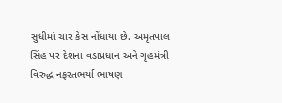સુધીમાં ચાર કેસ નોંધાયા છે. અમૃતપાલ સિંહ પર દેશના વડાપ્રધાન અને ગૃહમંત્રી વિરુદ્ધ નફરતભર્યા ભાષણ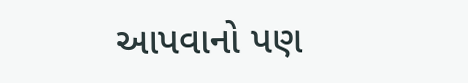આપવાનો પણ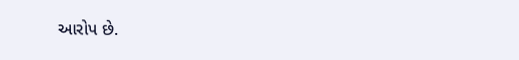આરોપ છે.